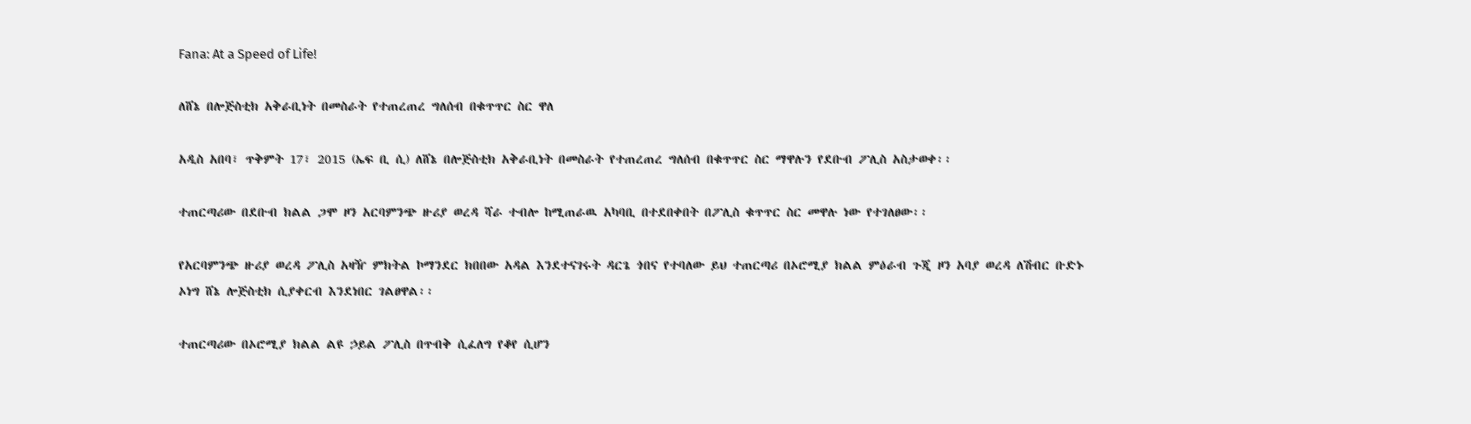Fana: At a Speed of Life!

ለሸኔ በሎጅስቲክ አቅራቢነት በመስራት የተጠረጠረ ግለሰብ በቁጥጥር ስር ዋለ

አዲስ አበባ፣ ጥቅምት 17፣ 2015 (ኤፍ ቢ ሲ) ለሸኔ በሎጅስቲክ አቅራቢነት በመስራት የተጠረጠረ ግለሰብ በቁጥጥር ስር ማዋሉን የደቡብ ፖሊስ አስታወቀ፡፡

ተጠርጣሪው በደቡብ ክልል ጋሞ ዞን አርባምንጭ ዙሪያ ወረዳ ሻራ ተብሎ ከሚጠራዉ አካባቢ በተደበቀበት በፖሊስ ቁጥጥር ስር መዋሉ ነው የተገለፀው፡፡

የአርባምንጭ ዙሪያ ወረዳ ፖሊስ አዛዥ ምክትል ኮማንደር ክበበው አዳል እንደተናገሩት ዳርጌ ጎበና የተባለው ይህ ተጠርጣሪ በኦሮሚያ ክልል ምዕራብ ጉጂ ዞን አባያ ወረዳ ለሽብር ቡድኑ ኦነግ ሸኔ ሎጅስቲክ ሲያቀርብ እንደነበር ገልፀዋል፡፡

ተጠርጣሪው በኦሮሚያ ክልል ልዩ ኃይል ፖሊስ በጥብቅ ሲፈለግ የቆየ ሲሆን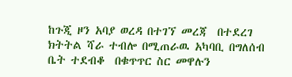ከጉጂ ዞን አባያ ወረዳ በተገኘ መረጃ  በተደረገ ክትትል ሻራ ተብሎ በሚጠራዉ አካባቢ በግለሰብ ቤት ተደብቆ  በቁጥጥር ስር መዋሉን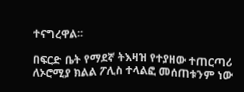ተናግረዋል፡፡

በፍርድ ቤት የማደኛ ትእዛዝ የተያዘው ተጠርጣሪ ለኦሮሚያ ክልል ፖሊስ ተላልፎ መሰጠቱንም ነው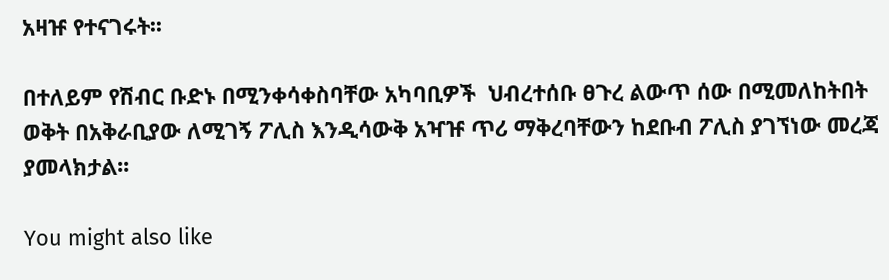አዛዡ የተናገሩት፡፡

በተለይም የሽብር ቡድኑ በሚንቀሳቀስባቸው አካባቢዎች  ህብረተሰቡ ፀጉረ ልውጥ ሰው በሚመለከትበት ወቅት በአቅራቢያው ለሚገኝ ፖሊስ እንዲሳውቅ አዣዡ ጥሪ ማቅረባቸውን ከደቡብ ፖሊስ ያገኘነው መረጃ ያመላክታል፡፡

You might also like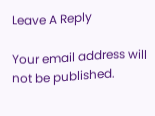Leave A Reply

Your email address will not be published.